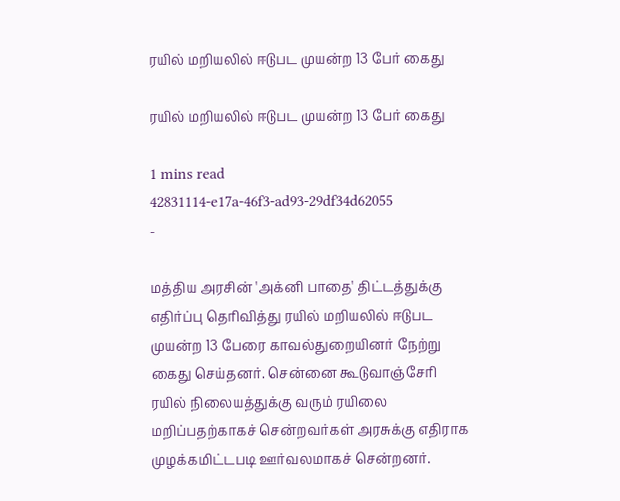ரயில் மறியலில் ஈடுபட முயன்ற 13 பேர் கைது

ரயில் மறியலில் ஈடுபட முயன்ற 13 பேர் கைது

1 mins read
42831114-e17a-46f3-ad93-29df34d62055
-

மத்திய அரசின் 'அக்னி பாதை' திட்டத்துக்கு எதிர்ப்பு தெரிவித்து ரயில் மறியலில் ஈடுபட முயன்ற 13 பேரை காவல்துறையினர் நேற்று கைது செய்தனர். சென்னை கூடுவாஞ்சேரி ரயில் நிலையத்துக்கு வரும் ரயிலை மறிப்பதற்காகச் சென்றவர்கள் அரசுக்கு எதிராக முழக்கமிட்டபடி ஊர்வலமாகச் சென்றனர்.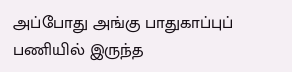அப்போது அங்கு பாதுகாப்புப் பணியில் இருந்த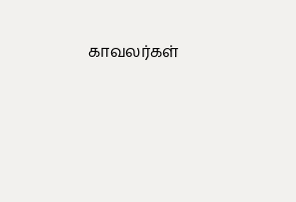காவலர்கள்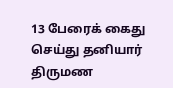13 பேரைக் கைது செய்து தனியார் திருமண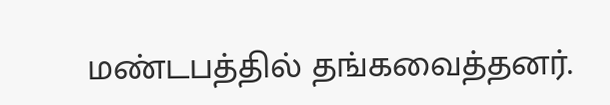மண்டபத்தில் தங்கவைத்தனர்.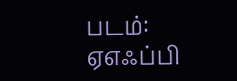படம்: ஏஎஃப்பி